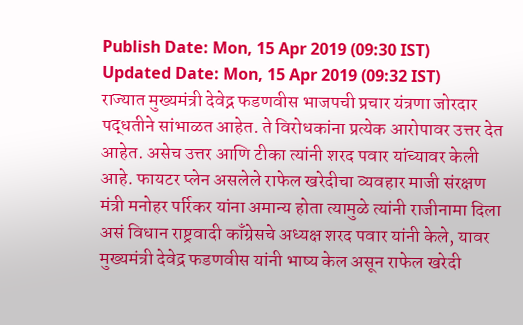Publish Date: Mon, 15 Apr 2019 (09:30 IST)
Updated Date: Mon, 15 Apr 2019 (09:32 IST)
राज्यात मुख्यमंत्री देवेद्न फडणवीस भाजपची प्रचार यंत्रणा जोरदार पद्धतीने सांभाळत आहेत. ते विरोधकांना प्रत्येक आरोपावर उत्तर देत आहेत. असेच उत्तर आणि टीका त्यांनी शरद पवार यांच्यावर केली आहे. फायटर प्लेन असलेले राफेल खरेदीचा व्यवहार माजी संरक्षण मंत्री मनोहर पर्रिकर यांना अमान्य होता त्यामुळे त्यांनी राजीनामा दिला असं विधान राष्ट्रवादी काँग्रेसचे अध्यक्ष शरद पवार यांनी केले, यावर मुख्यमंत्री देवेद्र फडणवीस यांनी भाष्य केल असून राफेल खरेदी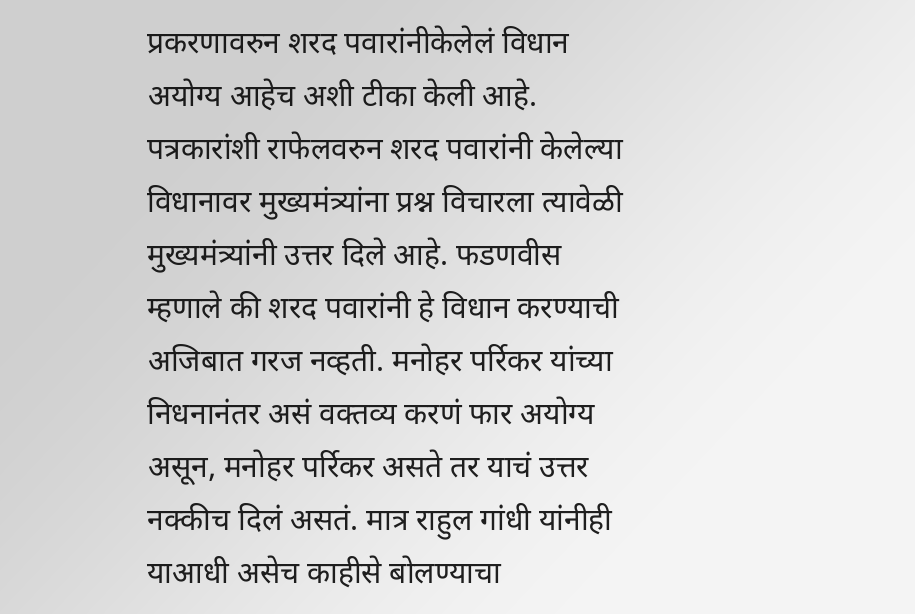प्रकरणावरुन शरद पवारांनीकेलेलं विधान अयोग्य आहेच अशी टीका केली आहे. पत्रकारांशी राफेलवरुन शरद पवारांनी केलेल्या विधानावर मुख्यमंत्र्यांना प्रश्न विचारला त्यावेळी मुख्यमंत्र्यांनी उत्तर दिले आहे. फडणवीस म्हणाले की शरद पवारांनी हे विधान करण्याची अजिबात गरज नव्हती. मनोहर पर्रिकर यांच्या निधनानंतर असं वक्तव्य करणं फार अयोग्य असून, मनोहर पर्रिकर असते तर याचं उत्तर नक्कीच दिलं असतं. मात्र राहुल गांधी यांनीही याआधी असेच काहीसे बोलण्याचा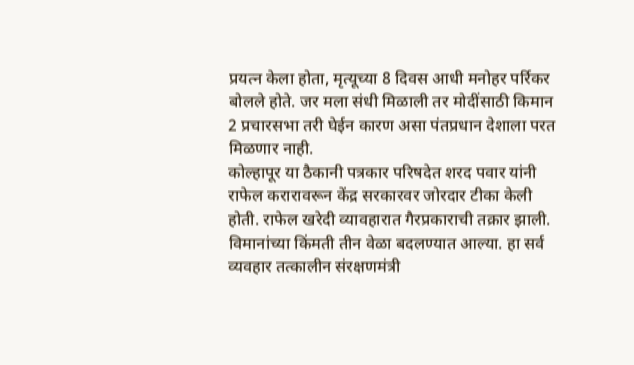प्रयत्न केला होता, मृत्यूच्या 8 दिवस आधी मनोहर पर्रिकर बोलले होते. जर मला संधी मिळाली तर मोदींसाठी किमान 2 प्रचारसभा तरी घेईन कारण असा पंतप्रधान देशाला परत मिळणार नाही.
कोल्हापूर या ठैकानी पत्रकार परिषदेत शरद पवार यांनी राफेल करारावरून केंद्र सरकारवर जोरदार टीका केली होती. राफेल खरेदी व्यावहारात गैरप्रकाराची तक्रार झाली. विमानांच्या किंमती तीन वेळा बदलण्यात आल्या. हा सर्व व्यवहार तत्कालीन संरक्षणमंत्री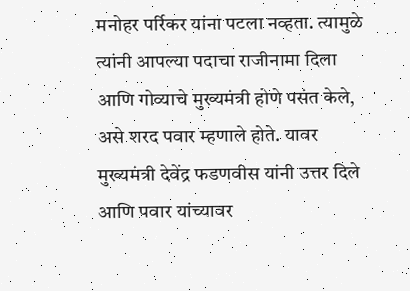मनोहर पर्रिकर यांना पटला नव्हता. त्यामुळे त्यांनी आपल्या पदाचा राजीनामा दिला आणि गोव्याचे मुख्यमंत्री होणे पसंत केले, असे शरद पवार म्हणाले होते. यावर मुख्यमंत्री देवेंद्र फडणवीस यांनी उत्तर दिले आणि पवार यांच्यावर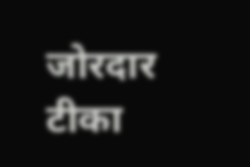जोरदार टीका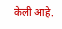केली आहे.